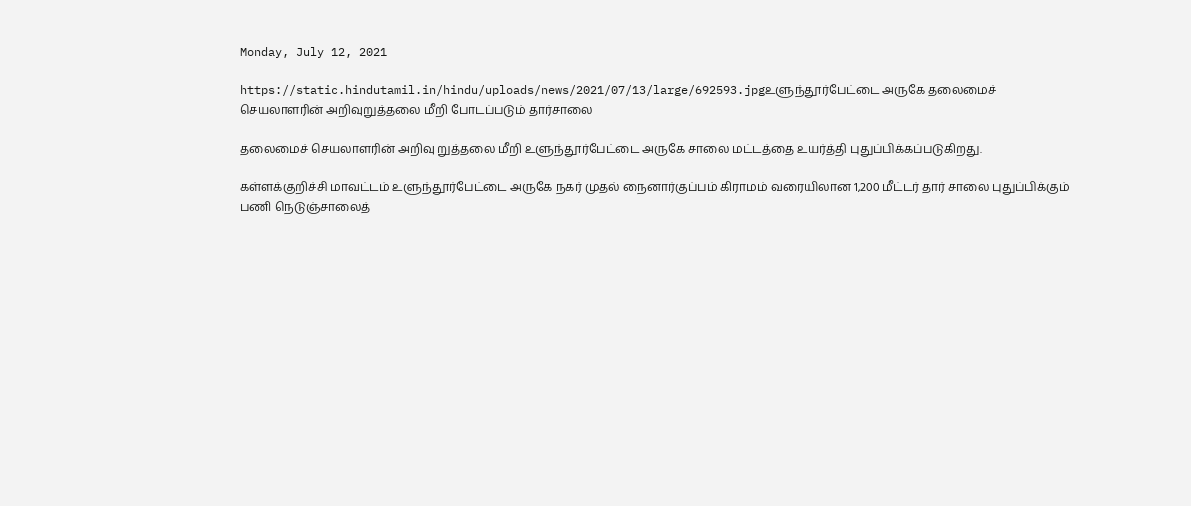Monday, July 12, 2021

https://static.hindutamil.in/hindu/uploads/news/2021/07/13/large/692593.jpgஉளுந்தூர்பேட்டை அருகே தலைமைச் செயலாளரின் அறிவுறுத்தலை மீறி போடப்படும் தார்சாலை

தலைமைச் செயலாளரின் அறிவு றுத்தலை மீறி உளுந்தூர்பேட்டை அருகே சாலை மட்டத்தை உயர்த்தி புதுப்பிக்கப்படுகிறது.

கள்ளக்குறிச்சி மாவட்டம் உளுந்தூர்பேட்டை அருகே நகர் முதல் நைனார்குப்பம் கிராமம் வரையிலான 1,200 மீட்டர் தார் சாலை புதுப்பிக்கும் பணி நெடுஞ்சாலைத்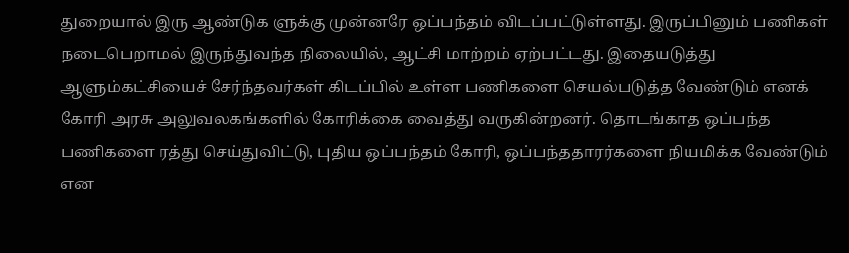துறையால் இரு ஆண்டுக ளுக்கு முன்னரே ஒப்பந்தம் விடப்பட்டுள்ளது. இருப்பினும் பணிகள் நடைபெறாமல் இருந்துவந்த நிலையில், ஆட்சி மாற்றம் ஏற்பட்டது. இதையடுத்து ஆளும்கட்சியைச் சேர்ந்தவர்கள் கிடப்பில் உள்ள பணிகளை செயல்படுத்த வேண்டும் எனக் கோரி அரசு அலுவலகங்களில் கோரிக்கை வைத்து வருகின்றனர். தொடங்காத ஒப்பந்த பணிகளை ரத்து செய்துவிட்டு, புதிய ஒப்பந்தம் கோரி, ஒப்பந்ததாரர்களை நியமிக்க வேண்டும் என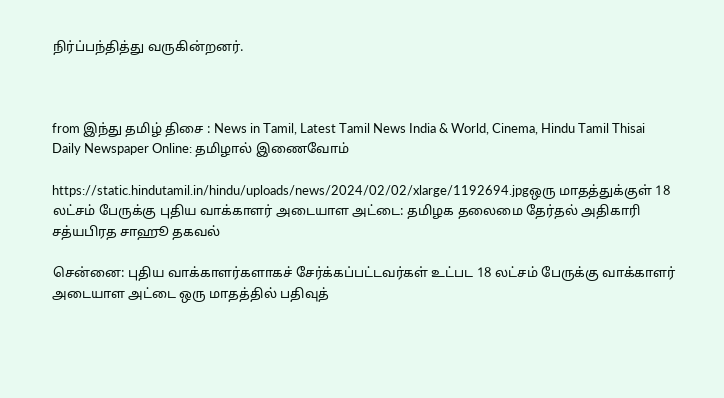நிர்ப்பந்தித்து வருகின்றனர்.



from இந்து தமிழ் திசை : News in Tamil, Latest Tamil News India & World, Cinema, Hindu Tamil Thisai Daily Newspaper Online: தமிழால் இணைவோம்

https://static.hindutamil.in/hindu/uploads/news/2024/02/02/xlarge/1192694.jpgஒரு மாதத்துக்குள் 18 லட்சம் பேருக்கு புதிய வாக்காளர் அடையாள அட்டை: தமிழக தலைமை தேர்தல் அதிகாரி சத்யபிரத சாஹூ தகவல்

சென்னை: புதிய வாக்காளர்களாகச் சேர்க்கப்பட்டவர்கள் உட்பட 18 லட்சம் பேருக்கு வாக்காளர் அடையாள அட்டை ஒரு மாதத்தில் பதிவுத்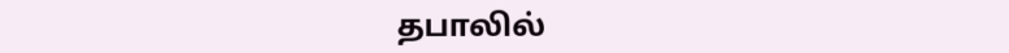தபாலில்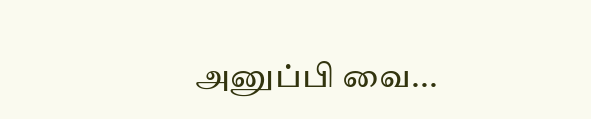அனுப்பி வை...